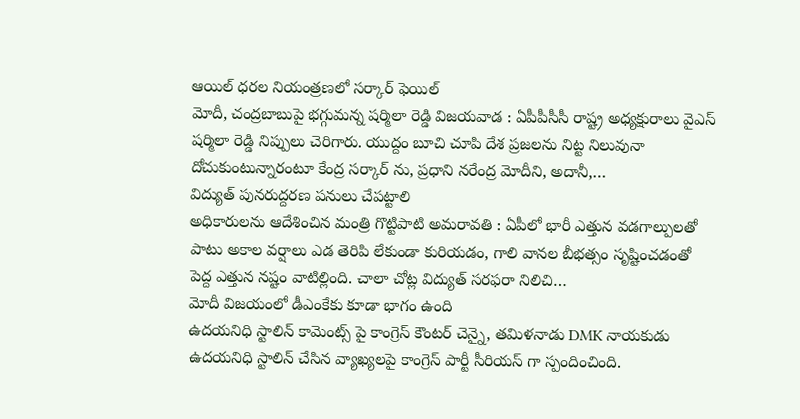ఆయిల్ ధరల నియంత్రణలో సర్కార్ ఫెయిల్
మోదీ, చంద్రబాబుపై భగ్గుమన్న షర్మిలా రెడ్డి విజయవాడ : ఏపీపీసీసీ రాష్ట్ర అధ్యక్షురాలు వైఎస్ షర్మిలా రెడ్డి నిప్పులు చెరిగారు. యుద్దం బూచి చూపి దేశ ప్రజలను నిట్ట నిలువునా దోచుకుంటున్నారంటూ కేంద్ర సర్కార్ ను, ప్రధాని నరేంద్ర మోదీని, అదానీ,…
విద్యుత్ పునరుద్దరణ పనులు చేపట్టాలి
అధికారులను ఆదేశించిన మంత్రి గొట్టిపాటి అమరావతి : ఏపీలో భారీ ఎత్తున వడగాల్పులతో పాటు అకాల వర్షాలు ఎడ తెరిపి లేకుండా కురియడం, గాలి వానల బీభత్సం సృష్టించడంతో పెద్ద ఎత్తున నష్టం వాటిల్లింది. చాలా చోట్ల విద్యుత్ సరఫరా నిలిచి…
మోదీ విజయంలో డీఎంకేకు కూడా భాగం ఉంది
ఉదయనిధి స్టాలిన్ కామెంట్స్ పై కాంగ్రెస్ కౌంటర్ చెన్నై, తమిళనాడు DMK నాయకుడు ఉదయనిధి స్టాలిన్ చేసిన వ్యాఖ్యలపై కాంగ్రెస్ పార్టీ సీరియస్ గా స్పందించింది.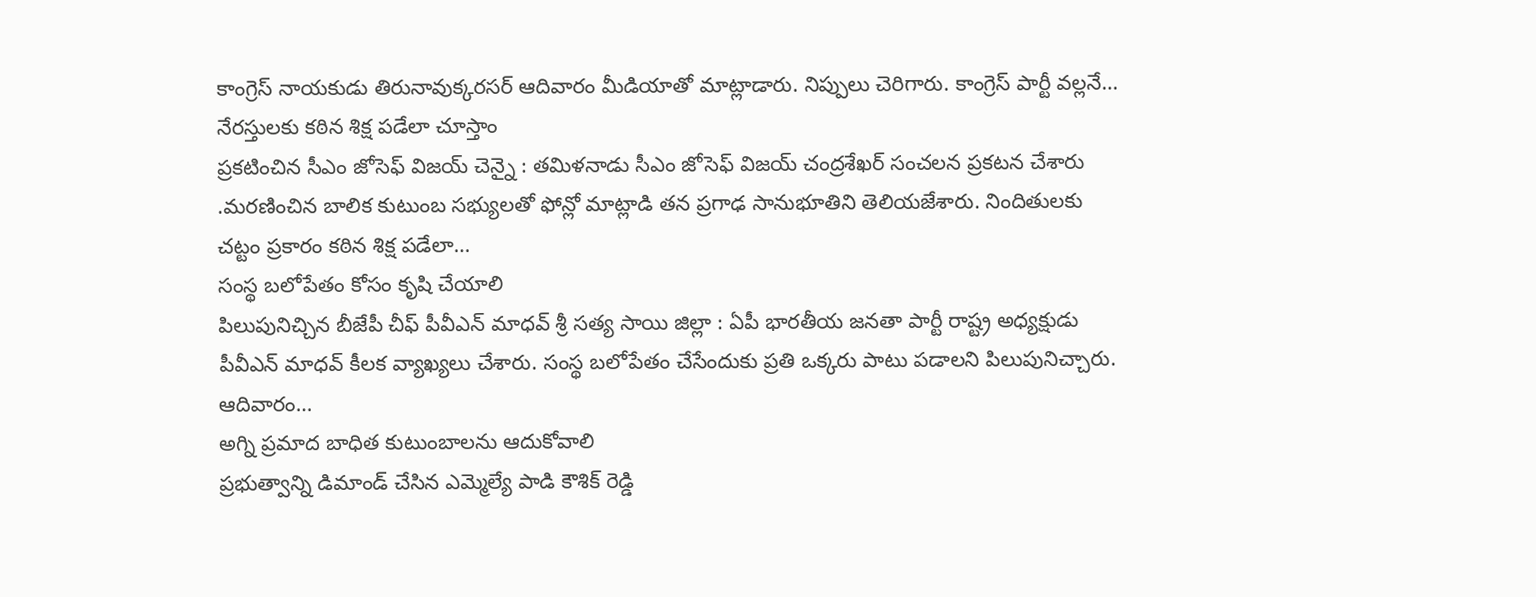కాంగ్రెస్ నాయకుడు తిరునావుక్కరసర్ ఆదివారం మీడియాతో మాట్లాడారు. నిప్పులు చెరిగారు. కాంగ్రెస్ పార్టీ వల్లనే…
నేరస్తులకు కఠిన శిక్ష పడేలా చూస్తాం
ప్రకటించిన సీఎం జోసెఫ్ విజయ్ చెన్నై : తమిళనాడు సీఎం జోసెఫ్ విజయ్ చంద్రశేఖర్ సంచలన ప్రకటన చేశారు .మరణించిన బాలిక కుటుంబ సభ్యులతో ఫోన్లో మాట్లాడి తన ప్రగాఢ సానుభూతిని తెలియజేశారు. నిందితులకు చట్టం ప్రకారం కఠిన శిక్ష పడేలా…
సంస్థ బలోపేతం కోసం కృషి చేయాలి
పిలుపునిచ్చిన బీజేపీ చీఫ్ పీవీఎన్ మాధవ్ శ్రీ సత్య సాయి జిల్లా : ఏపీ భారతీయ జనతా పార్టీ రాష్ట్ర అధ్యక్షుడు పీవీఎన్ మాధవ్ కీలక వ్యాఖ్యలు చేశారు. సంస్థ బలోపేతం చేసేందుకు ప్రతి ఒక్కరు పాటు పడాలని పిలుపునిచ్చారు. ఆదివారం…
అగ్ని ప్రమాద బాధిత కుటుంబాలను ఆదుకోవాలి
ప్రభుత్వాన్ని డిమాండ్ చేసిన ఎమ్మెల్యే పాడి కౌశిక్ రెడ్డి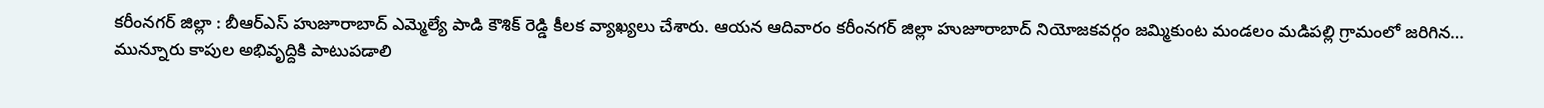కరీంనగర్ జిల్లా : బీఆర్ఎస్ హుజూరాబాద్ ఎమ్మెల్యే పాడి కౌశిక్ రెడ్డి కీలక వ్యాఖ్యలు చేశారు. ఆయన ఆదివారం కరీంనగర్ జిల్లా హుజూరాబాద్ నియోజకవర్గం జమ్మికుంట మండలం మడిపల్లి గ్రామంలో జరిగిన…
మున్నూరు కాపుల అభివృద్దికి పాటుపడాలి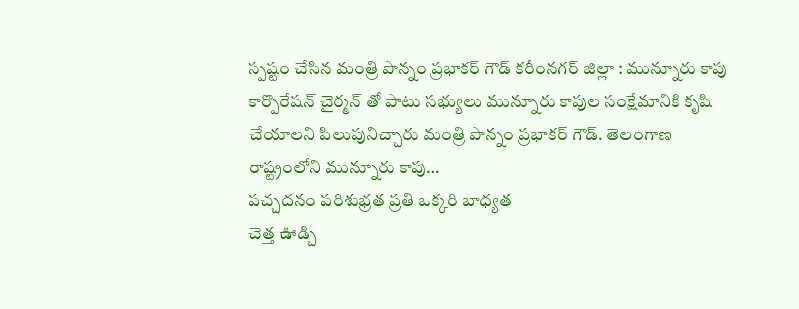స్పష్టం చేసిన మంత్రి పొన్నం ప్రభాకర్ గౌడ్ కరీంనగర్ జిల్లా : మున్నూరు కాపు కార్పొరేషన్ చైర్మన్ తో పాటు సభ్యులు మున్నూరు కాపుల సంక్షేమానికి కృషి చేయాలని పిలుపునిచ్చారు మంత్రి పొన్నం ప్రభాకర్ గౌడ్. తెలంగాణ రాష్ట్రంలోని మున్నూరు కాపు…
పచ్చదనం పరిశుభ్రత ప్రతి ఒక్కరి బాధ్యత
చెత్త ఊడ్చి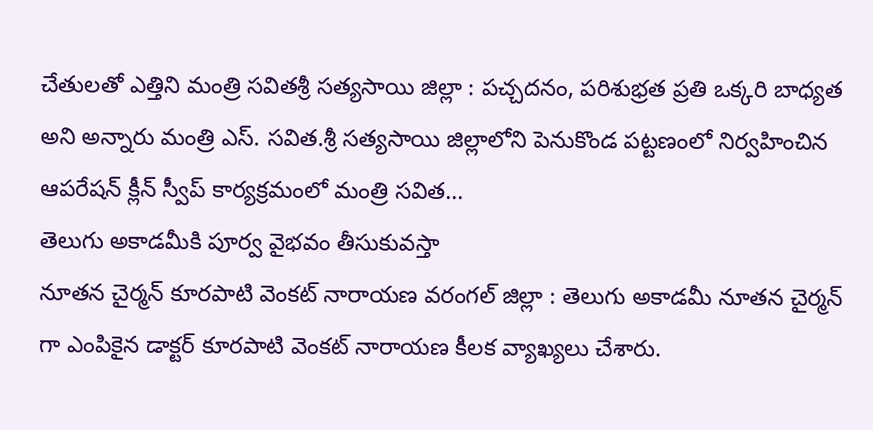చేతులతో ఎత్తిని మంత్రి సవితశ్రీ సత్యసాయి జిల్లా : పచ్చదనం, పరిశుభ్రత ప్రతి ఒక్కరి బాధ్యత అని అన్నారు మంత్రి ఎస్. సవిత.శ్రీ సత్యసాయి జిల్లాలోని పెనుకొండ పట్టణంలో నిర్వహించిన ఆపరేషన్ క్లీన్ స్వీప్ కార్యక్రమంలో మంత్రి సవిత…
తెలుగు అకాడమీకి పూర్వ వైభవం తీసుకువస్తా
నూతన చైర్మన్ కూరపాటి వెంకట్ నారాయణ వరంగల్ జిల్లా : తెలుగు అకాడమీ నూతన చైర్మన్ గా ఎంపికైన డాక్టర్ కూరపాటి వెంకట్ నారాయణ కీలక వ్యాఖ్యలు చేశారు.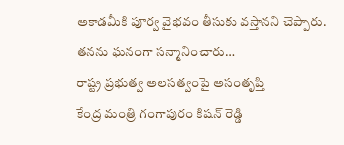అకాడమీకి పూర్వ వైభవం తీసుకు వస్తానని చెప్పారు. తనను ఘనంగా సన్మానించారు…
రాష్ట్ర ప్రభుత్వ అలసత్వంపై అసంతృప్తి
కేంద్ర మంత్రి గంగాపురం కిషన్ రెడ్డి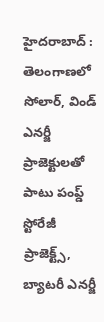హైదరాబాద్ : తెలంగాణలో సోలార్, విండ్ ఎనర్జీ ప్రాజెక్టులతో పాటు పంప్డ్ స్టోరేజీ ప్రాజెక్ట్స్, బ్యాటరీ ఎనర్జీ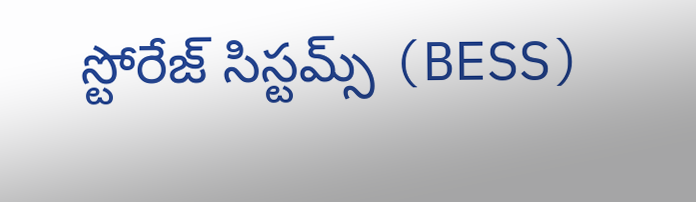స్టోరేజ్ సిస్టమ్స్ (BESS)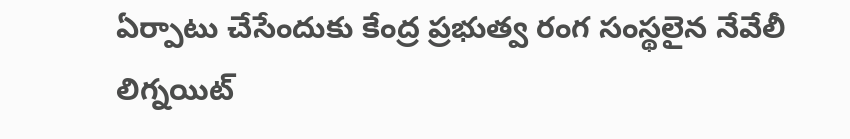ఏర్పాటు చేసేందుకు కేంద్ర ప్రభుత్వ రంగ సంస్థలైన నేవేలీ లిగ్నయిట్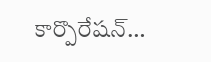కార్పొరేషన్…